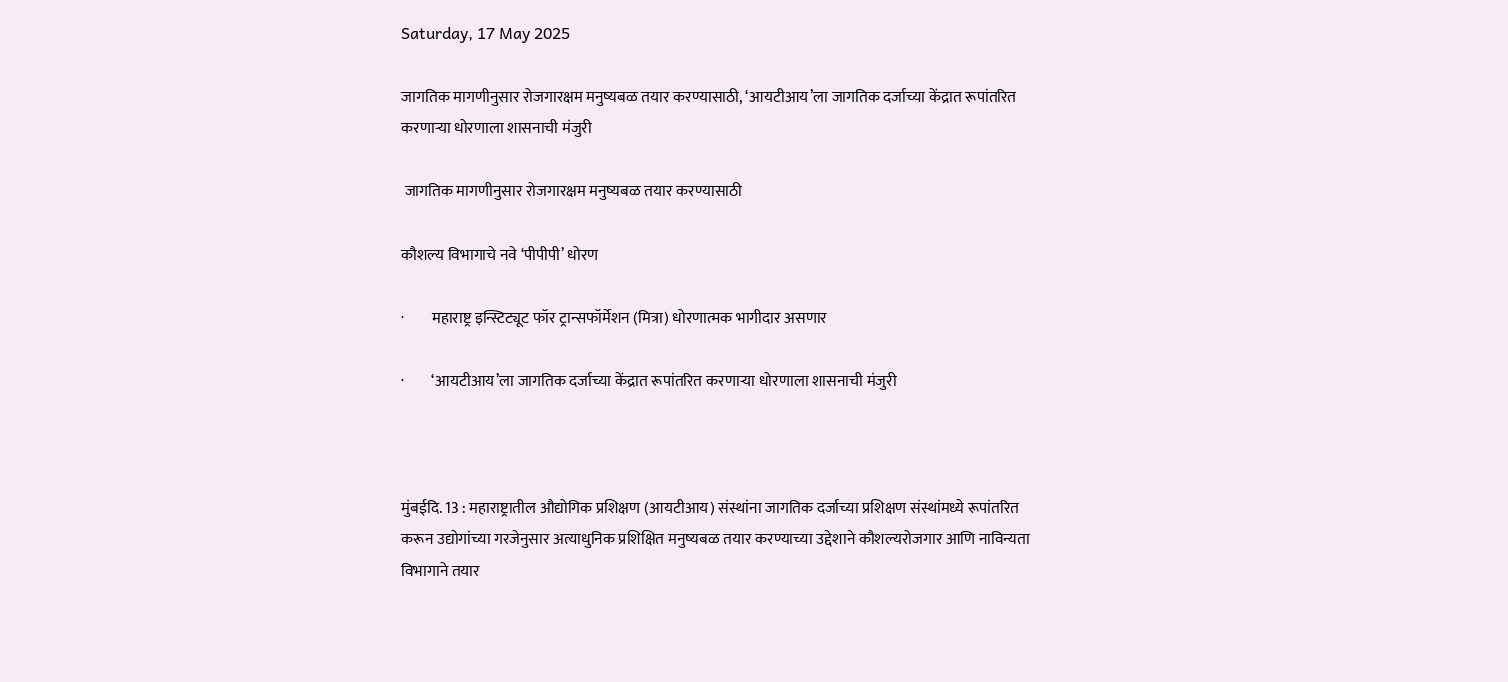Saturday, 17 May 2025

जागतिक मागणीनुसार रोजगारक्षम मनुष्यबळ तयार करण्यासाठी, ‘आयटीआय’ला जागतिक दर्जाच्या केंद्रात रूपांतरित करणाऱ्या धोरणाला शासनाची मंजुरी

 जागतिक मागणीनुसार रोजगारक्षम मनुष्यबळ तयार करण्यासाठी

कौशल्य विभागाचे नवे ‘पीपीपी’ धोरण

·         महाराष्ट्र इन्स्टिट्यूट फॉर ट्रान्सफॉर्मेशन (मित्रा) धोरणात्मक भागीदार असणार

·         ‘आयटीआय’ला जागतिक दर्जाच्या केंद्रात रूपांतरित करणाऱ्या धोरणाला शासनाची मंजुरी



मुंबईदि. 13 : महाराष्ट्रातील औद्योगिक प्रशिक्षण (आयटीआय) संस्थांना जागतिक दर्जाच्या प्रशिक्षण संस्थांमध्ये रूपांतरित करून उद्योगांच्या गरजेनुसार अत्याधुनिक प्रशिक्षित मनुष्यबळ तयार करण्याच्या उद्देशाने कौशल्यरोजगार आणि नाविन्यता विभागाने तयार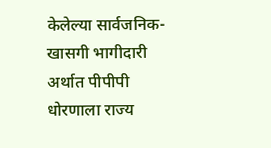केलेल्या सार्वजनिक-खासगी भागीदारी अर्थात पीपीपी धोरणाला राज्य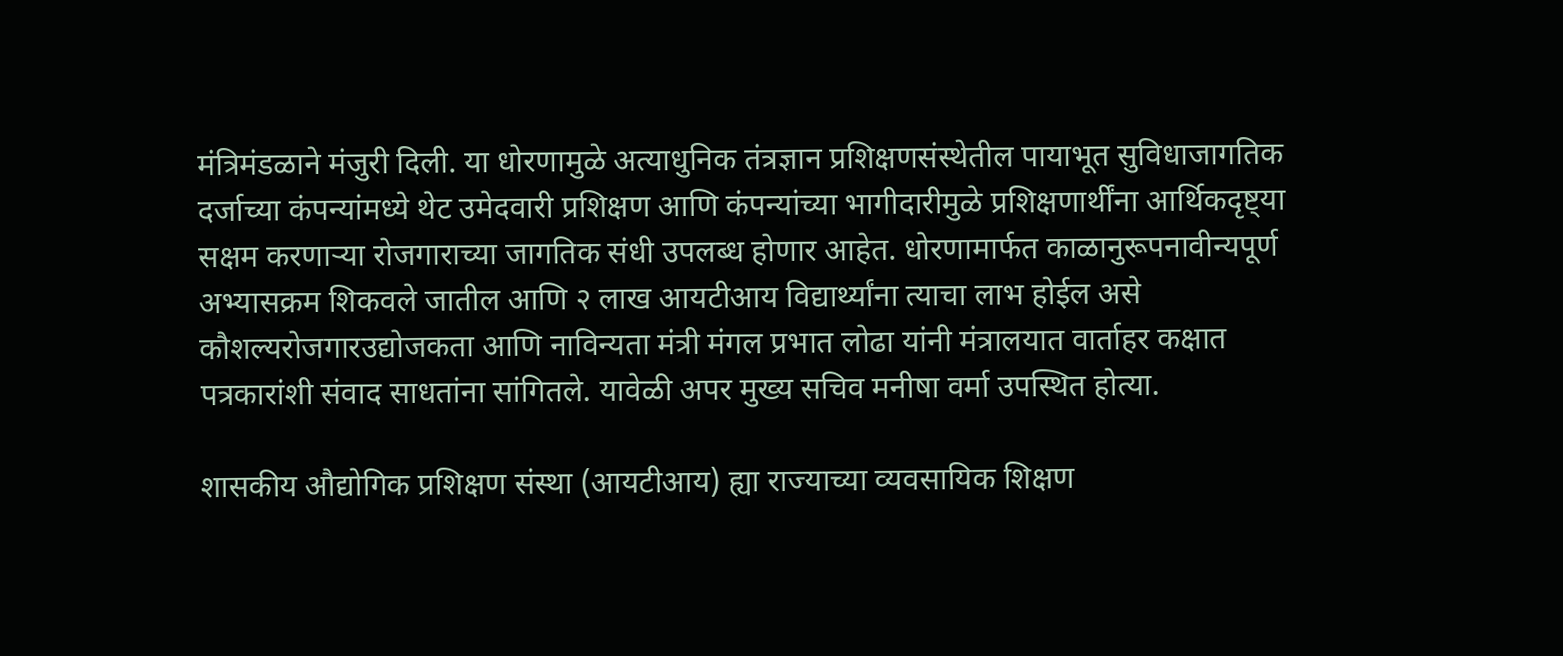मंत्रिमंडळाने मंजुरी दिली. या धोरणामुळे अत्याधुनिक तंत्रज्ञान प्रशिक्षणसंस्थेतील पायाभूत सुविधाजागतिक दर्जाच्या कंपन्यांमध्ये थेट उमेदवारी प्रशिक्षण आणि कंपन्यांच्या भागीदारीमुळे प्रशिक्षणार्थींना आर्थिकदृष्ट्या सक्षम करणाऱ्या रोजगाराच्या जागतिक संधी उपलब्ध होणार आहेत. धोरणामार्फत काळानुरूपनावीन्यपूर्ण अभ्यासक्रम शिकवले जातील आणि २ लाख आयटीआय विद्यार्थ्यांना त्याचा लाभ होईल असे कौशल्यरोजगारउद्योजकता आणि नाविन्यता मंत्री मंगल प्रभात लोढा यांनी मंत्रालयात वार्ताहर कक्षात पत्रकारांशी संवाद साधतांना सांगितले. यावेळी अपर मुख्य सचिव मनीषा वर्मा उपस्थित होत्या.

शासकीय औद्योगिक प्रशिक्षण संस्था (आयटीआय) ह्या राज्याच्या व्यवसायिक शिक्षण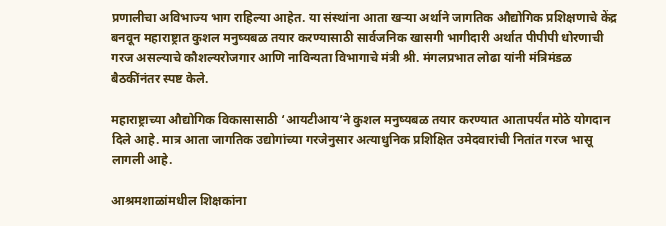प्रणालीचा अविभाज्य भाग राहिल्या आहेत. या संस्थांना आता खऱ्या अर्थाने जागतिक औद्योगिक प्रशिक्षणाचे केंद्र बनवून महाराष्ट्रात कुशल मनुष्यबळ तयार करण्यासाठी सार्वजनिक खासगी भागीदारी अर्थात पीपीपी धोरणाची गरज असल्याचे कौशल्यरोजगार आणि नाविन्यता विभागाचे मंत्री श्री. मंगलप्रभात लोढा यांनी मंत्रिमंडळ  बैठकींनंतर स्पष्ट केले.

महाराष्ट्राच्या औद्योगिक विकासासाठी ‘आयटीआय’ने कुशल मनुष्यबळ तयार करण्यात आतापर्यंत मोठे योगदान दिले आहे. मात्र आता जागतिक उद्योगांच्या गरजेनुसार अत्याधुनिक प्रशिक्षित उमेदवारांची नितांत गरज भासू  लागली आहे.

आश्रमशाळांमधील शिक्षकांना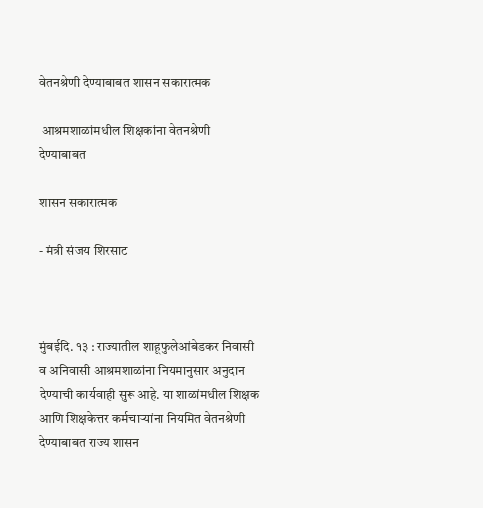वेतनश्रेणी देण्याबाबत शासन सकारात्मक

 आश्रमशाळांमधील शिक्षकांना वेतनश्रेणी देण्याबाबत

शासन सकारात्मक

- मंत्री संजय शिरसाट



मुंबईदि. १३ : राज्यातील शाहूफुलेआंबेडकर निवासी व अनिवासी आश्रमशाळांना नियमानुसार अनुदान देण्याची कार्यवाही सुरू आहे. या शाळांमधील शिक्षक आणि शिक्षकेत्तर कर्मचाऱ्यांना नियमित वेतनश्रेणी देण्याबाबत राज्य शासन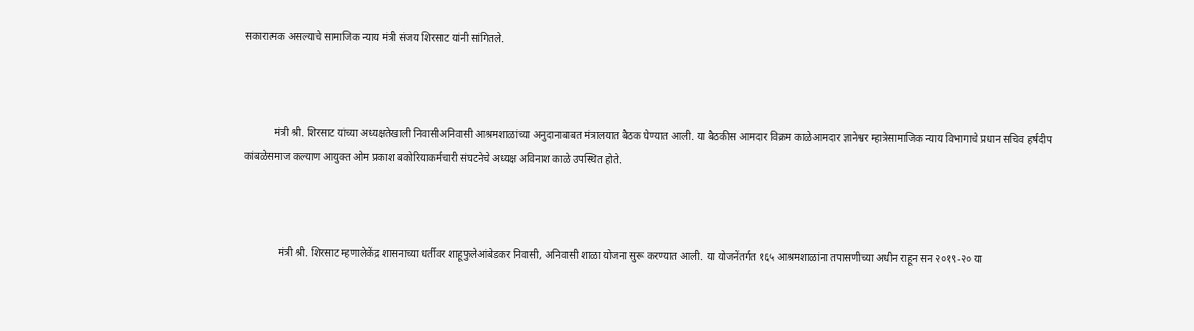सकारात्मक असल्याचे सामाजिक न्याय मंत्री संजय शिरसाट यांनी सांगितले.



            मंत्री श्री. शिरसाट यांच्या अध्यक्षतेखाली निवासीअनिवासी आश्रमशाळांच्या अनुदानाबाबत मंत्रालयात बैठक घेण्यात आली. या बैठकीस आमदार विक्रम काळेआमदार ज्ञानेश्वर म्हात्रेसामाजिक न्याय विभागाचे प्रधान सचिव हर्षदीप कांबळेसमाज कल्याण आयुक्त ओम प्रकाश बकोरियाकर्मचारी संघटनेचे अध्यक्ष अविनाश काळे उपस्थित होते.



              मंत्री श्री. शिरसाट म्हणालेकेंद्र शासनाच्या धर्तीवर शाहूफुलेआंबेडकर निवासी, अनिवासी शाळा योजना सुरू करण्यात आली. या योजनेंतर्गत १६५ आश्रमशाळांना तपासणीच्या अधीन राहून सन २०१९-२० या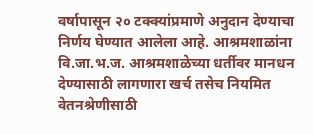वर्षापासून २० टक्क्यांप्रमाणे अनुदान देण्याचा निर्णय घेण्यात आलेला आहे. आश्रमशाळांना वि.जा.भ.ज. आश्रमशाळेच्या धर्तीवर मानधन देण्यासाठी लागणारा खर्च तसेच नियमित वेतनश्रेणीसाठी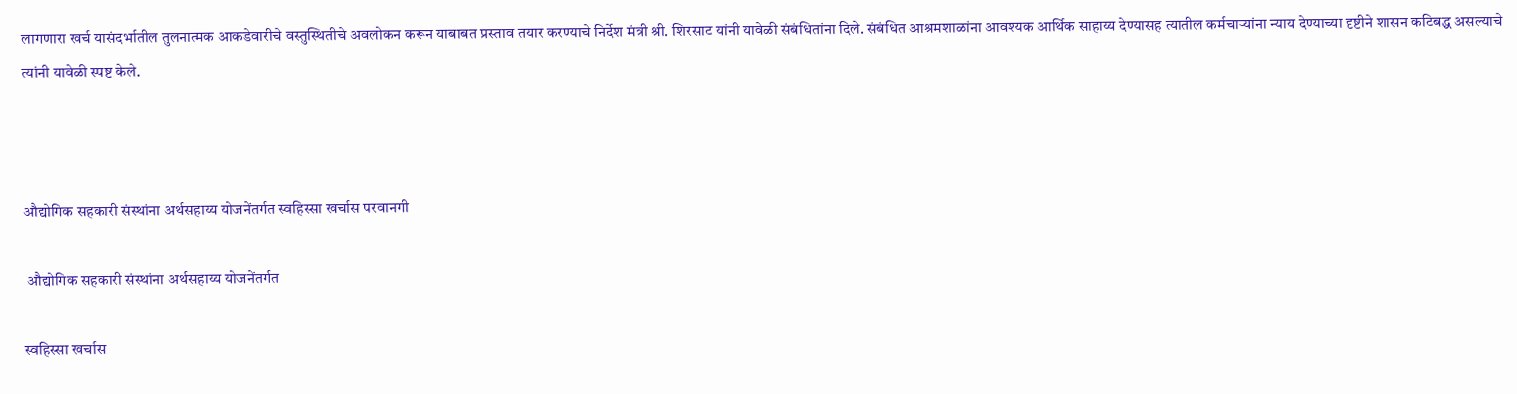लागणारा खर्च यासंदर्भातील तुलनात्मक आकडेवारीचे वस्तुस्थितीचे अवलोकन करून याबाबत प्रस्ताव तयार करण्याचे निर्देश मंत्री श्री. शिरसाट यांनी यावेळी संबंधितांना दिले. संबंधित आश्रमशाळांना आवश्यक आर्थिक साहाय्य देण्यासह त्यातील कर्मचाऱ्यांना न्याय देण्याच्या दृष्टीने शासन कटिबद्ध असल्याचे त्यांनी यावेळी स्पष्ट केले.



औद्योगिक सहकारी संस्थांना अर्थसहाय्य योजनेंतर्गत स्वहिस्सा खर्चास परवानगी

 औद्योगिक सहकारी संस्थांना अर्थसहाय्य योजनेंतर्गत

स्वहिस्सा खर्चास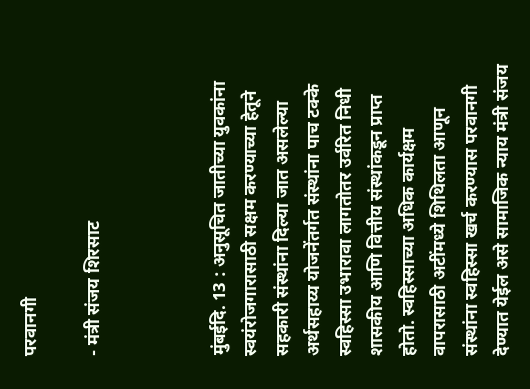परवानगी

- मंत्री संजय शिरसाट



मुंबईदि. 13 : अनुसूचित जातीच्या युवकांना स्वयंरोजगारासाठी सक्षम करण्याच्या हेतूने सहकारी संस्थांना दिल्या जात असलेल्या अर्थसहाय्य योजनेंतर्गत संस्थांना पाच टक्के स्वहिस्सा उभारावा लागतोतर उर्वरित निधी शासकीय आणि वित्तीय संस्थांकडून प्राप्त होतो. स्वहिस्साच्या अधिक कार्यक्षम वापरासाठी अटींमध्ये शिथिलता आणून संस्थांना स्वहिस्सा खर्च करण्यास परवानगी देण्यात येईल असे सामाजिक न्याय मंत्री संजय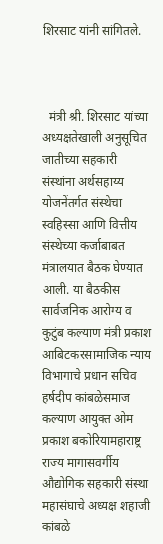शिरसाट यांनी सांगितले.



  मंत्री श्री. शिरसाट यांच्या अध्यक्षतेखाली अनुसूचित जातीच्या सहकारी संस्थांना अर्थसहाय्य योजनेंतर्गत संस्थेचा स्वहिस्सा आणि वित्तीय संस्थेच्या कर्जाबाबत मंत्रालयात बैठक घेण्यात आली. या बैठकीस सार्वजनिक आरोग्य व कुटुंब कल्याण मंत्री प्रकाश आबिटकरसामाजिक न्याय विभागाचे प्रधान सचिव हर्षदीप कांबळेसमाज कल्याण आयुक्त ओम प्रकाश बकोरियामहाराष्ट्र राज्य मागासवर्गीय औद्योगिक सहकारी संस्था महासंघाचे अध्यक्ष शहाजी कांबळे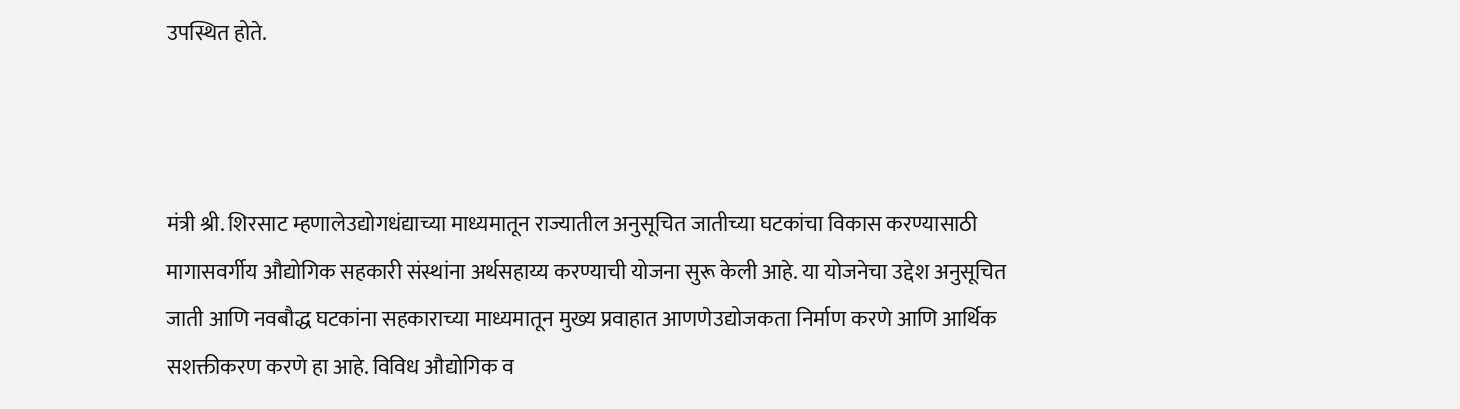उपस्थित होते.



मंत्री श्री. शिरसाट म्हणालेउद्योगधंद्याच्या माध्यमातून राज्यातील अनुसूचित जातीच्या घटकांचा विकास करण्यासाठी मागासवर्गीय औद्योगिक सहकारी संस्थांना अर्थसहाय्य करण्याची योजना सुरू केली आहे. या योजनेचा उद्देश अनुसूचित जाती आणि नवबौद्ध घटकांना सहकाराच्या माध्यमातून मुख्य प्रवाहात आणणेउद्योजकता निर्माण करणे आणि आर्थिक सशक्तीकरण करणे हा आहे. विविध औद्योगिक व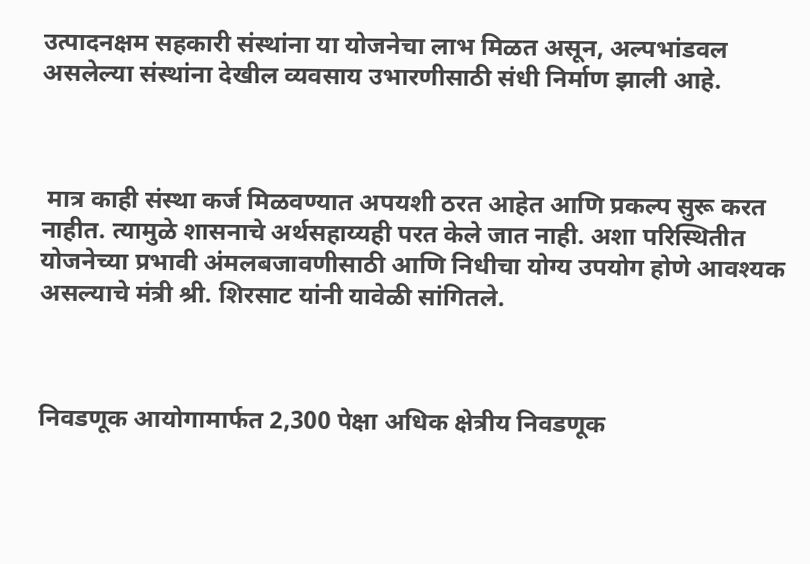उत्पादनक्षम सहकारी संस्थांना या योजनेचा लाभ मिळत असून, अल्पभांडवल असलेल्या संस्थांना देखील व्यवसाय उभारणीसाठी संधी निर्माण झाली आहे.



 मात्र काही संस्था कर्ज मिळवण्यात अपयशी ठरत आहेत आणि प्रकल्प सुरू करत नाहीत. त्यामुळे शासनाचे अर्थसहाय्यही परत केले जात नाही. अशा परिस्थितीत योजनेच्या प्रभावी अंमलबजावणीसाठी आणि निधीचा योग्य उपयोग होणे आवश्यक असल्याचे मंत्री श्री. शिरसाट यांनी यावेळी सांगितले.



निवडणूक आयोगामार्फत 2,300 पेक्षा अधिक क्षेत्रीय निवडणूक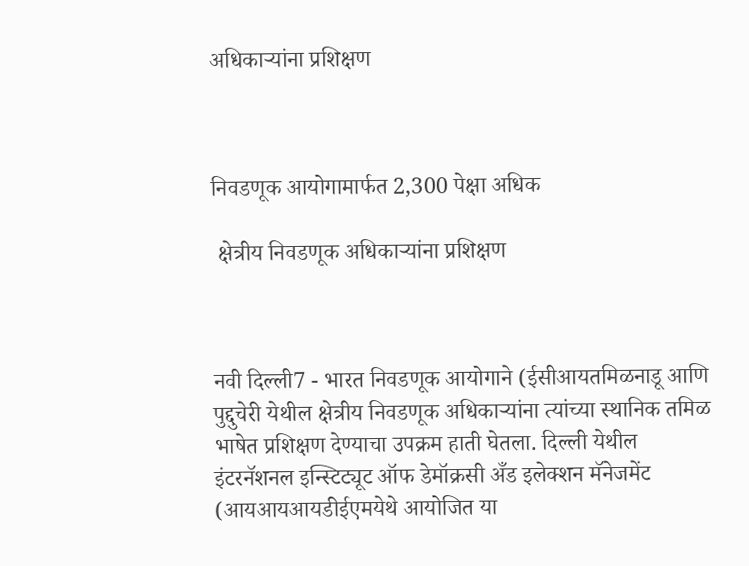अधिकाऱ्यांना प्रशिक्षण



निवडणूक आयोगामार्फत 2,300 पेक्षा अधिक

 क्षेत्रीय निवडणूक अधिकाऱ्यांना प्रशिक्षण



नवी दिल्ली7 - भारत निवडणूक आयोगाने (ईसीआयतमिळनाडू आणि पुद्दुचेरी येथील क्षेत्रीय निवडणूक अधिकाऱ्यांना त्यांच्या स्थानिक तमिळ भाषेत प्रशिक्षण देण्याचा उपक्रम हाती घेतला. दिल्ली येथील इंटरनॅशनल इन्स्टिट्यूट ऑफ डेमॉक्रसी अँड इलेक्शन मॅनेजमेंट (आयआयआयडीईएमयेथे आयोजित या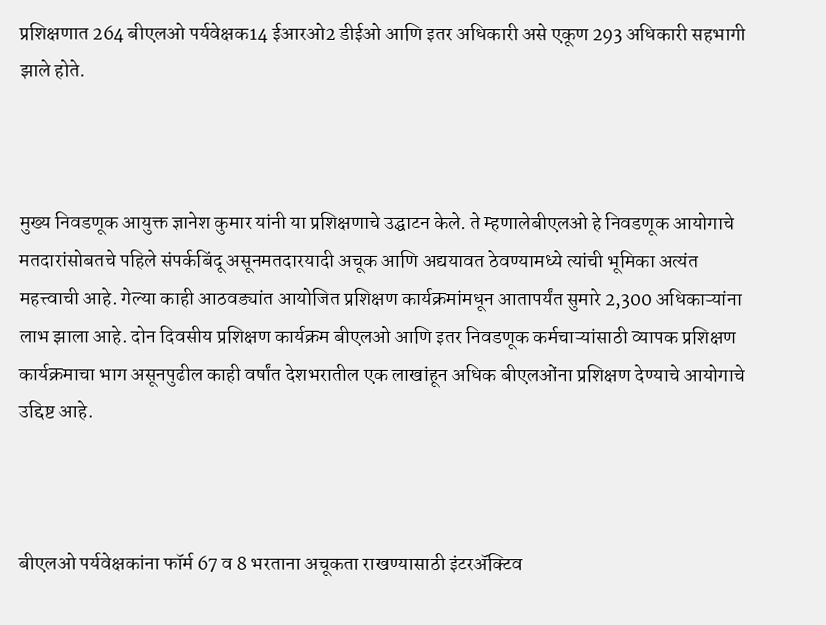प्रशिक्षणात 264 बीएलओ पर्यवेक्षक14 ईआरओ2 डीईओ आणि इतर अधिकारी असे एकूण 293 अधिकारी सहभागी झाले होते.



मुख्य निवडणूक आयुक्त ज्ञानेश कुमार यांनी या प्रशिक्षणाचे उद्घाटन केले. ते म्हणालेबीएलओ हे निवडणूक आयोगाचे मतदारांसोबतचे पहिले संपर्कबिंदू असूनमतदारयादी अचूक आणि अद्ययावत ठेवण्यामध्ये त्यांची भूमिका अत्यंत महत्त्वाची आहे. गेल्या काही आठवड्यांत आयोजित प्रशिक्षण कार्यक्रमांमधून आतापर्यंत सुमारे 2,300 अधिकाऱ्यांना लाभ झाला आहे. दोन दिवसीय प्रशिक्षण कार्यक्रम बीएलओ आणि इतर निवडणूक कर्मचाऱ्यांसाठी व्यापक प्रशिक्षण कार्यक्रमाचा भाग असूनपुढील काही वर्षांत देशभरातील एक लाखांहून अधिक बीएलओंना प्रशिक्षण देण्याचे आयोगाचे उद्दिष्ट आहे.



बीएलओ पर्यवेक्षकांना फॉर्म 67 व 8 भरताना अचूकता राखण्यासाठी इंटरॲक्टिव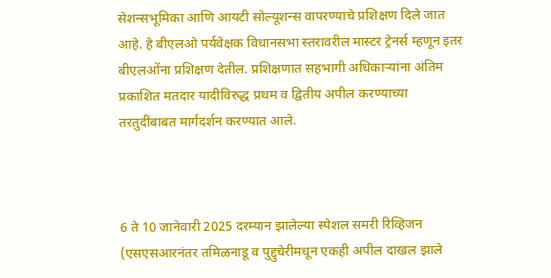सेशन्सभूमिका आणि आयटी सोल्यूशन्स वापरण्याचे प्रशिक्षण दिले जात आहे. हे बीएलओ पर्यवेक्षक विधानसभा स्तरावरील मास्टर ट्रेनर्स म्हणून इतर बीएलओंना प्रशिक्षण देतील. प्रशिक्षणात सहभागी अधिकाऱ्यांना अंतिम प्रकाशित मतदार यादीविरुद्ध प्रथम व द्वितीय अपील करण्याच्या तरतुदींबाबत मार्गदर्शन करण्यात आले.



6 ते 10 जानेवारी 2025 दरम्यान झालेल्या स्पेशल समरी रिव्हिजन (एसएसआरनंतर तमिळनाडू व पुद्दुचेरीमधून एकही अपील दाखल झाले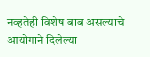नव्हतेही विशेष बाब असल्याचे आयोगाने दिलेल्या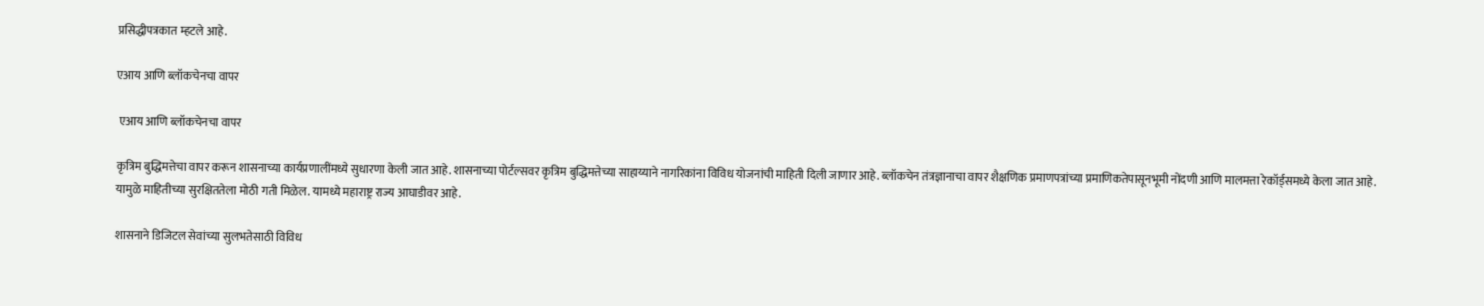प्रसिद्धीपत्रकात म्हटले आहे.

एआय आणि ब्लॉकचेनचा वापर

 एआय आणि ब्लॉकचेनचा वापर

कृत्रिम बुद्धिमत्तेचा वापर करून शासनाच्या कार्यप्रणालींमध्ये सुधारणा केली जात आहे. शासनाच्या पोर्टल्सवर कृत्रिम बुद्धिमत्तेच्या साहाय्याने नागरिकांना विविध योजनांची माहिती दिली जाणार आहे. ब्लॉकचेन तंत्रज्ञानाचा वापर शैक्षणिक प्रमाणपत्रांच्या प्रमाणिकतेपासूनभूमी नोंदणी आणि मालमत्ता रेकॉर्ड्समध्ये केला जात आहे. यामुळे माहितीच्या सुरक्षिततेला मोठी गती मिळेल. यामध्ये महाराष्ट्र राज्य आघाडीवर आहे.

शासनाने डिजिटल सेवांच्या सुलभतेसाठी विविध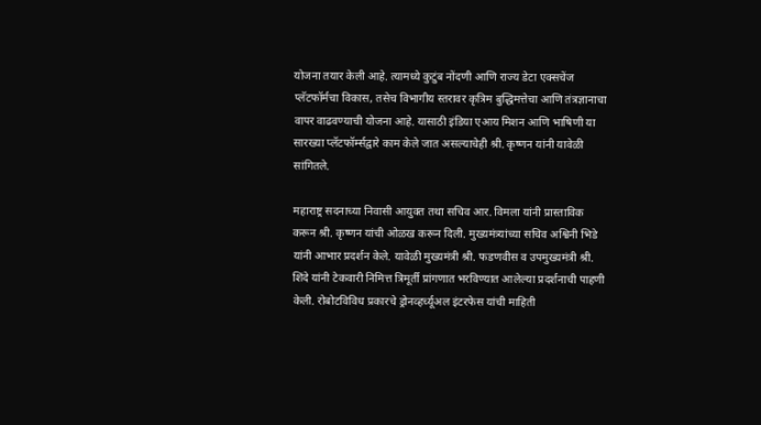योजना तयार केली आहे. त्यामध्ये कुटुंब नोंदणी आणि राज्य डेटा एक्सचेंज प्लॅटफॉर्मचा विकास, तसेच विभागीय स्तरावर कृत्रिम बुद्धिमत्तेचा आणि तंत्रज्ञानाचा वापर वाढवण्याची योजना आहे. यासाठी इंडिया एआय मिशन आणि भाषिणी या सारख्या प्लॅटफॉर्म्सद्वारे काम केले जात असल्याचेही श्री. कृष्णन यांनी यावेळी सांगितले.

महाराष्ट्र सदनाच्या निवासी आयुक्त तथा सचिव आर. विमला यांनी प्रास्ताविक करून श्री. कृष्णन यांची ओळख करून दिली. मुख्यमंत्र्यांच्या सचिव अश्विनी भिडे यांनी आभार प्रदर्शन केले. यावेळी मुख्यमंत्री श्री. फडणवीस व उपमुख्यमंत्री श्री. शिंदे यांनी टेकवारी निमित्त त्रिमूर्ती प्रांगणात भरविण्यात आलेल्या प्रदर्शनाची पाहणी केली. रोबोटविविध प्रकारचे ड्रोनव्हर्च्यूअल इंटरफेस यांची माहिती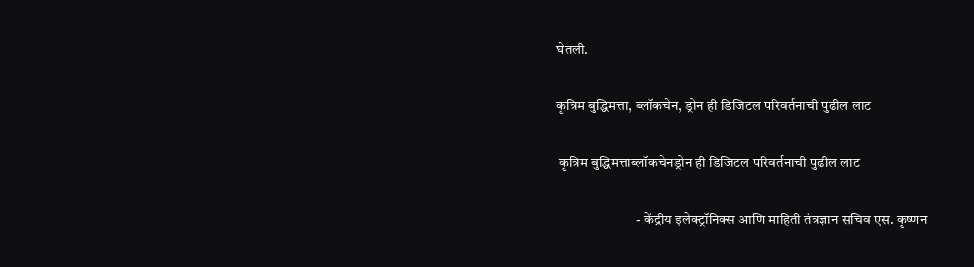घेतली.

कृत्रिम बुद्धिमत्ता, ब्लॉकचेन, ड्रोन ही डिजिटल परिवर्तनाची पुढील लाट

 कृत्रिम बुद्धिमत्ताब्लॉकचेनड्रोन ही डिजिटल परिवर्तनाची पुढील लाट

                            - केंद्रीय इलेक्ट्रॉनिक्स आणि माहिती तंत्रज्ञान सचिव एस. कृष्णन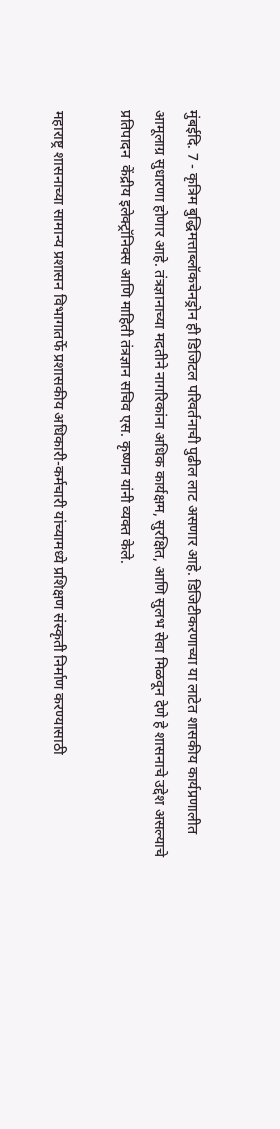मुंबईदि. 7 - कृत्रिम बुद्धिमत्ताब्लॉकचेनड्रोन ही डिजिटल परिवर्तनाची पुढील लाट असणार आहे. डिजिटीकरणाच्या या लाटेत शासकीय कार्यप्रणालीत आमूलाग्र सुधारणा होणार आहे. तंत्रज्ञानाच्या मदतीने नागरिकांना अधिक कार्यक्षम, सुरक्षित, आणि सुलभ सेवा मिळवून देणे हे शासनाचे उद्देश असल्याचे प्रतिपादन  केंद्रीय इलेक्ट्रॉनिक्स आणि माहिती तंत्रज्ञान सचिव एस. कृष्णन यांनी व्यक्त केले.

महाराष्ट्र शासनाच्या सामान्य प्रशासन विभागातर्फे प्रशासकीय अधिकारी-कर्मचारी यांच्यामध्ये प्रशिक्षण संस्कृती निर्माण करण्यासाठी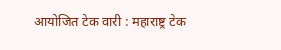आयोजित टेक वारी : महाराष्ट्र टेक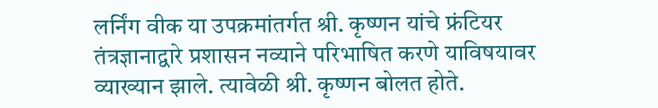लर्निंग वीक या उपक्रमांतर्गत श्री. कृष्णन यांचे फ्रंटियर तंत्रज्ञानाद्वारे प्रशासन नव्याने परिभाषित करणे याविषयावर व्याख्यान झाले. त्यावेळी श्री. कृष्णन बोलत होते.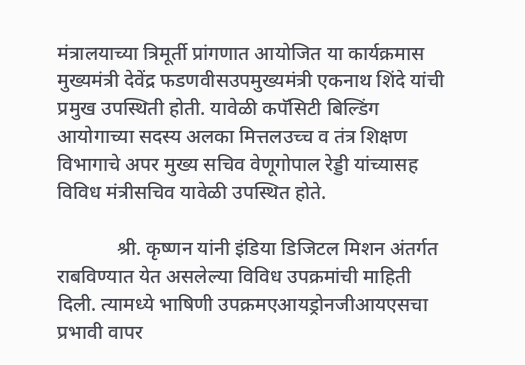मंत्रालयाच्या त्रिमूर्ती प्रांगणात आयोजित या कार्यक्रमास मुख्यमंत्री देवेंद्र फडणवीसउपमुख्यमंत्री एकनाथ शिंदे यांची प्रमुख उपस्थिती होती. यावेळी कपॅसिटी बिल्डिंग आयोगाच्या सदस्य अलका मित्तलउच्च व तंत्र शिक्षण विभागाचे अपर मुख्य सचिव वेणूगोपाल रेड्डी यांच्यासह विविध मंत्रीसचिव यावेळी उपस्थित होते.

            श्री. कृष्णन यांनी इंडिया डिजिटल मिशन अंतर्गत राबविण्यात येत असलेल्या विविध उपक्रमांची माहिती दिली. त्यामध्ये भाषिणी उपक्रमएआयड्रोनजीआयएसचा प्रभावी वापर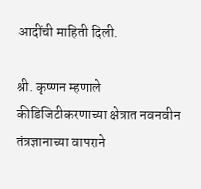आदींची माहिती दिली.

श्री. कृष्णन म्हणाले कीडिजिटीकरणाच्या क्षेत्रात नवनवीन तंत्रज्ञानाच्या वापराने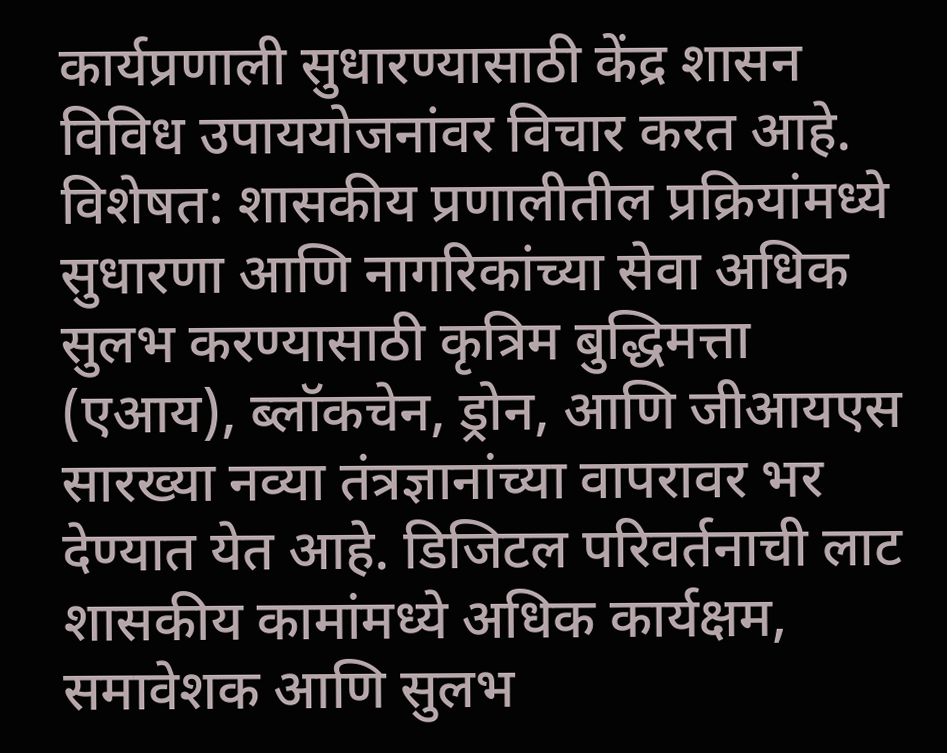कार्यप्रणाली सुधारण्यासाठी केंद्र शासन विविध उपाययोजनांवर विचार करत आहे. विशेषत: शासकीय प्रणालीतील प्रक्रियांमध्ये सुधारणा आणि नागरिकांच्या सेवा अधिक सुलभ करण्यासाठी कृत्रिम बुद्धिमत्ता (एआय), ब्लॉकचेन, ड्रोन, आणि जीआयएस सारख्या नव्या तंत्रज्ञानांच्या वापरावर भर देण्यात येत आहे. डिजिटल परिवर्तनाची लाट शासकीय कामांमध्ये अधिक कार्यक्षम, समावेशक आणि सुलभ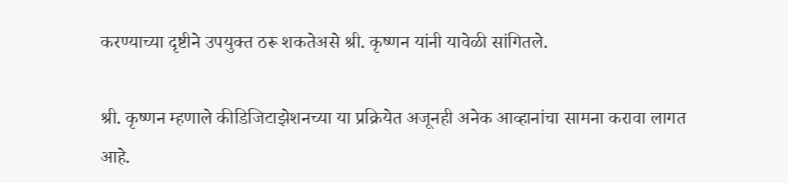करण्याच्या दृष्टीने उपयुक्त ठरू शकतेअसे श्री. कृष्णन यांनी यावेळी सांगितले.

श्री. कृष्णन म्हणाले कीडिजिटाझेशनच्या या प्रक्रियेत अजूनही अनेक आव्हानांचा सामना करावा लागत आहे.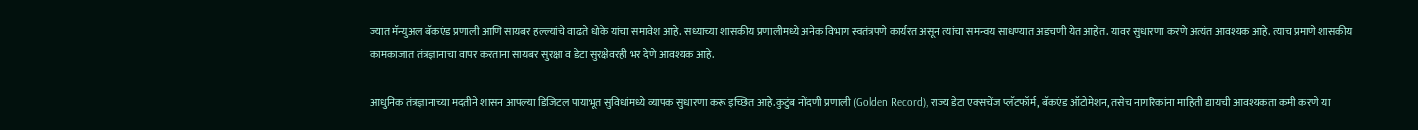ज्यात मॅन्युअल बॅकएंड प्रणाली आणि सायबर हल्ल्यांचे वाढते धोके यांचा समावेश आहे. सध्याच्या शासकीय प्रणालीमध्ये अनेक विभाग स्वतंत्रपणे कार्यरत असून त्यांचा समन्वय साधण्यात अडचणी येत आहेत. यावर सुधारणा करणे अत्यंत आवश्यक आहे. त्याच प्रमाणे शासकीय कामकाजात तंत्रज्ञानाचा वापर करताना सायबर सुरक्षा व डेटा सुरक्षेवरही भर देणे आवश्यक आहे.

आधुनिक तंत्रज्ञानाच्या मदतीने शासन आपल्या डिजिटल पायाभूत सुविधांमध्ये व्यापक सुधारणा करू इच्छित आहे.कुटुंब नोंदणी प्रणाली (Golden Record), राज्य डेटा एक्सचेंज प्लॅटफॉर्म, बॅकएंड ऑटोमेशन, तसेच नागरिकांना माहिती द्यायची आवश्यकता कमी करणे या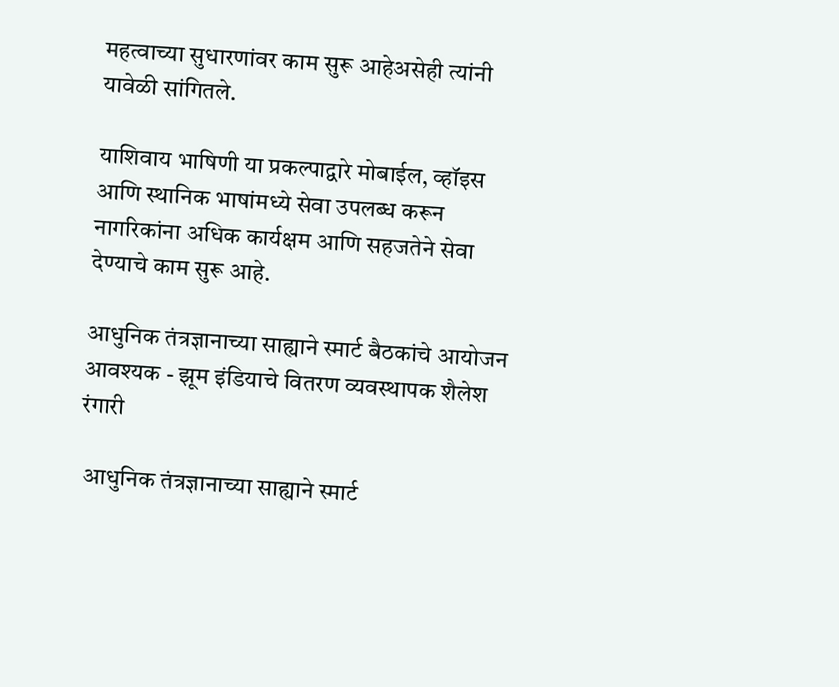महत्वाच्या सुधारणांवर काम सुरू आहेअसेही त्यांनी यावेळी सांगितले.

याशिवाय भाषिणी या प्रकल्पाद्वारे मोबाईल, व्हॉइस आणि स्थानिक भाषांमध्ये सेवा उपलब्ध करून नागरिकांना अधिक कार्यक्षम आणि सहजतेने सेवा देण्याचे काम सुरू आहे.

आधुनिक तंत्रज्ञानाच्या साह्याने स्मार्ट बैठकांचे आयोजन आवश्यक - झूम इंडियाचे वितरण व्यवस्थापक शैलेश रंगारी

 आधुनिक तंत्रज्ञानाच्या साह्याने स्मार्ट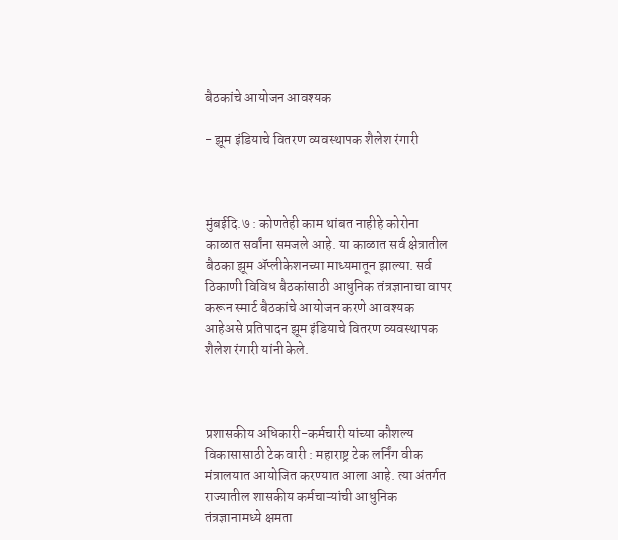बैठकांचे आयोजन आवश्यक

- झूम इंडियाचे वितरण व्यवस्थापक शैलेश रंगारी



मुंबईदि.७ : कोणतेही काम थांबत नाहीहे कोरोना काळात सर्वांना समजले आहे. या काळात सर्व क्षेत्रातील बैठका झूम ॲप्लीकेशनच्या माध्यमातून झाल्या. सर्व ठिकाणी विविध बैठकांसाठी आधुनिक तंत्रज्ञानाचा वापर करून स्मार्ट बैठकांचे आयोजन करणे आवश्यक आहेअसे प्रतिपादन झूम इंडियाचे वितरण व्यवस्थापक शैलेश रंगारी यांनी केले.



प्रशासकीय अधिकारी-कर्मचारी यांच्या कौशल्य विकासासाठी टेक वारी : महाराष्ट्र टेक लर्निंग वीक मंत्रालयात आयोजित करण्यात आला आहे. त्या अंतर्गत राज्यातील शासकीय कर्मचाऱ्यांची आधुनिक तंत्रज्ञानामध्ये क्षमता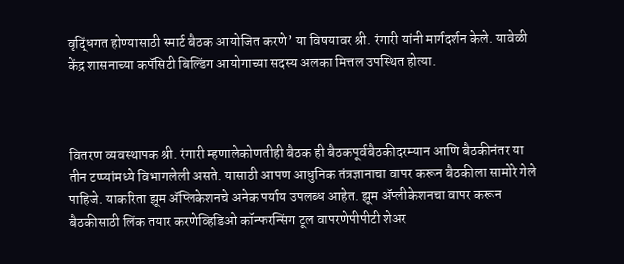वृद्धिंगत होण्यासाठी स्मार्ट बैठक आयोजित करणे’ या विषयावर श्री. रंगारी यांनी मार्गदर्शन केले. यावेळी केंद्र शासनाच्या कपॅसिटी बिल्डिंग आयोगाच्या सदस्य अलका मित्तल उपस्थित होत्या.



वितरण व्यवस्थापक श्री. रंगारी म्हणालेकोणतीही बैठक ही बैठकपूर्वबैठकीदरम्यान आणि बैठकीनंतर या तीन टप्प्यांमध्ये विभागलेली असते. यासाठी आपण आधुनिक तंत्रज्ञानाचा वापर करून बैठकीला सामोरे गेले पाहिजे. याकरिता झूम अ‍ॅप्लिकेशनचे अनेक पर्याय उपलब्ध आहेत. झूम ॲप्लीकेशनचा वापर करून बैठकीसाठी लिंक तयार करणेव्हिडिओ कॉन्फरन्सिंग टूल वापरणेपीपीटी शेअर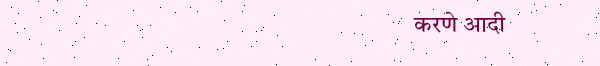करणे आदी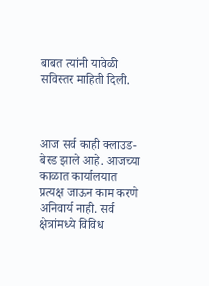बाबत त्यांनी यावेळी सविस्तर माहिती दिली.



आज सर्व काही क्लाउड-बेस्ड झाले आहे. आजच्या काळात कार्यालयात प्रत्यक्ष जाऊन काम करणे अनिवार्य नाही. सर्व क्षेत्रांमध्ये विविध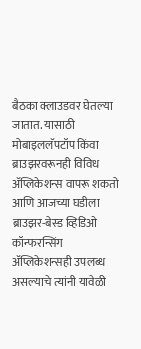बैठका क्लाउडवर घेतल्या जातात. यासाठी मोबाइललॅपटॉप किंवा ब्राउझरवरूनही विविध अ‍ॅप्लिकेशन्स वापरू शकतो आणि आजच्या घडीला ब्राउझर-बेस्ड व्हिडिओ कॉन्फरन्सिंग अ‍ॅप्लिकेशन्सही उपलब्ध असल्याचे त्यांनी यावेळी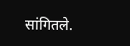सांगितले.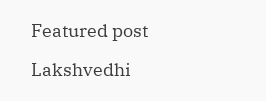Featured post

Lakshvedhi